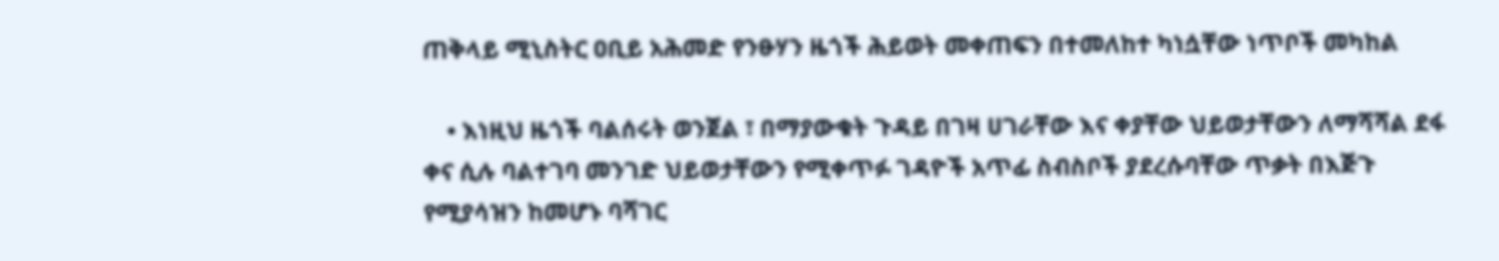ጠቅላይ ሚኒስትር ዐቢይ አሕመድ የንፁሃን ዜጎች ሕይወት መቀጠፍን በተመለከተ ካነሷቸው ነጥቦች መካከል

    • እነዚህ ዜጎች ባልሰሩት ወንጀል ፣ በማያውቁት ጉዳይ በገዛ ሀገራቸው እና ቀያቸው ህይወታቸውን ለማሻሻል ደፋ ቀና ሲሉ ባልተገባ መንገድ ህይወታቸውን የሚቀጥፉ ገዳዮች አጥፊ ስብስቦች ያደረሱባቸው ጥቃት በእጅጉ የሚያሳዝን ከመሆኑ ባሻገር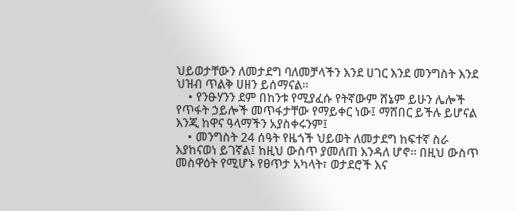ህይወታቸውን ለመታደግ ባለመቻላችን እንደ ሀገር እንደ መንግስት እንደ ህዝብ ጥልቅ ሀዘን ይሰማናል።
    • የንፁሃንን ደም በከንቱ የሚያፈሱ የትኛውም ሸኔም ይሁን ሌሎች የጥፋት ኃይሎች መጥፋታቸው የማይቀር ነው፤ ማሸበር ይችሉ ይሆናል እንጂ ከዋና ዓላማችን አያስቀሩንም፤
    • መንግስት 24 ሰዓት የዜጎች ህይወት ለመታደግ ከፍተኛ ስራ እያከናወነ ይገኛል፤ ከዚህ ውስጥ ያመለጠ እንዳለ ሆኖ። በዚህ ውስጥ መስዋዕት የሚሆኑ የፀጥታ አካላት፣ ወታደሮች እና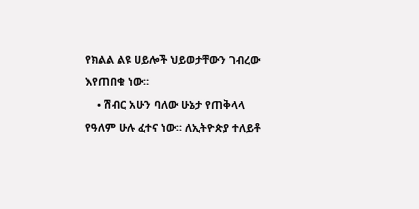የክልል ልዩ ሀይሎች ህይወታቸውን ገብረው እየጠበቁ ነው።
    • ሽብር አሁን ባለው ሁኔታ የጠቅላላ የዓለም ሁሉ ፈተና ነው። ለኢትዮጵያ ተለይቶ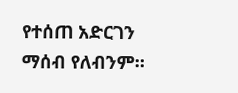የተሰጠ አድርገን ማሰብ የለብንም።